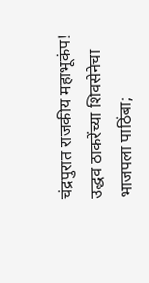चंद्रपुरात राजकीय महाभूकंप! उद्धव ठाकरेंच्या शिवसेनेचा भाजपला पाठिंबा;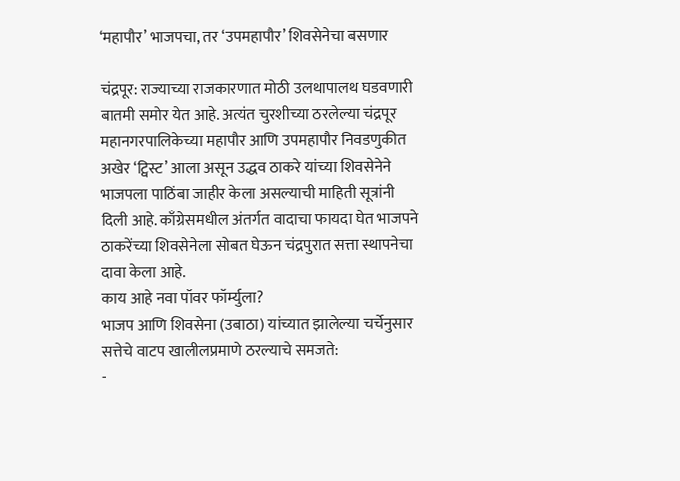‘महापौर’ भाजपचा, तर ‘उपमहापौर’ शिवसेनेचा बसणार

चंद्रपूर: राज्याच्या राजकारणात मोठी उलथापालथ घडवणारी बातमी समोर येत आहे. अत्यंत चुरशीच्या ठरलेल्या चंद्रपूर महानगरपालिकेच्या महापौर आणि उपमहापौर निवडणुकीत अखेर ‘ट्विस्ट’ आला असून उद्धव ठाकरे यांच्या शिवसेनेने भाजपला पाठिंबा जाहीर केला असल्याची माहिती सूत्रांनी दिली आहे. काँग्रेसमधील अंतर्गत वादाचा फायदा घेत भाजपने ठाकरेंच्या शिवसेनेला सोबत घेऊन चंद्रपुरात सत्ता स्थापनेचा दावा केला आहे.
काय आहे नवा पॉवर फॉर्म्युला?
भाजप आणि शिवसेना (उबाठा) यांच्यात झालेल्या चर्चेनुसार सत्तेचे वाटप खालीलप्रमाणे ठरल्याचे समजते:
-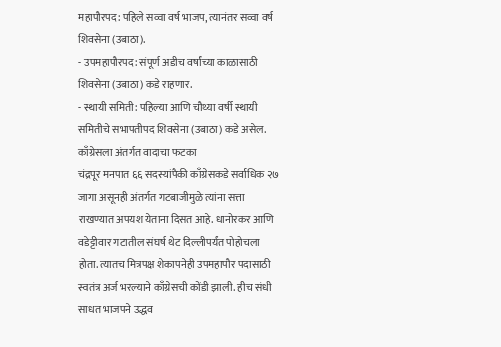महापौरपद: पहिले सव्वा वर्ष भाजप, त्यानंतर सव्वा वर्ष शिवसेना (उबाठा).
- उपमहापौरपद: संपूर्ण अडीच वर्षांच्या काळासाठी शिवसेना (उबाठा) कडे राहणार.
- स्थायी समिती: पहिल्या आणि चौथ्या वर्षी स्थायी समितीचे सभापतीपद शिवसेना (उबाठा) कडे असेल.
काँग्रेसला अंतर्गत वादाचा फटका
चंद्रपूर मनपात ६६ सदस्यांपैकी काँग्रेसकडे सर्वाधिक २७ जागा असूनही अंतर्गत गटबाजीमुळे त्यांना सत्ता राखण्यात अपयश येताना दिसत आहे. धानोरकर आणि वडेट्टीवार गटातील संघर्ष थेट दिल्लीपर्यंत पोहोचला होता. त्यातच मित्रपक्ष शेकापनेही उपमहापौर पदासाठी स्वतंत्र अर्ज भरल्याने काँग्रेसची कोंडी झाली. हीच संधी साधत भाजपने उद्धव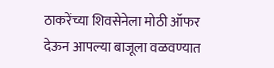ठाकरेंच्या शिवसेनेला मोठी ऑफर देऊन आपल्या बाजूला वळवण्यात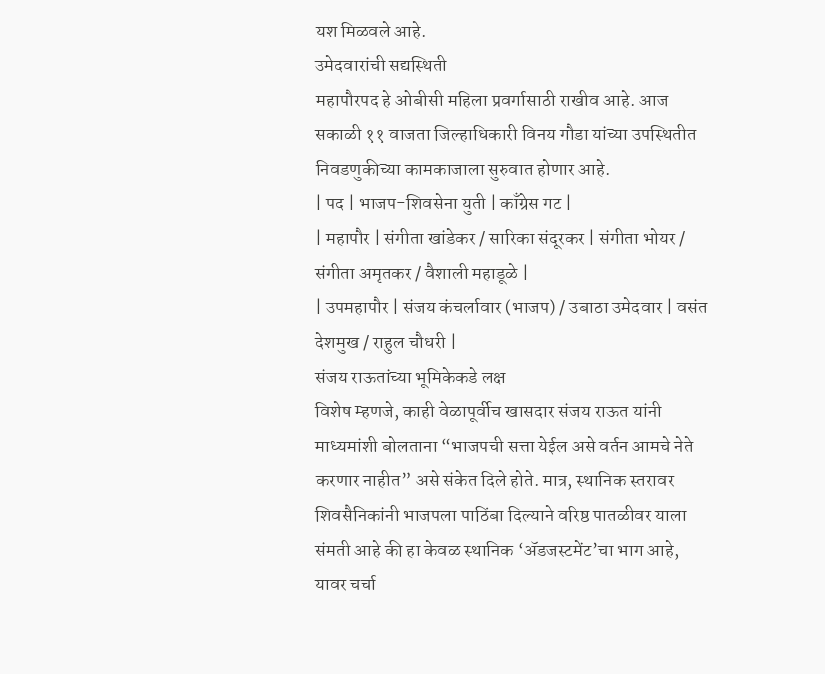यश मिळवले आहे.
उमेदवारांची सद्यस्थिती
महापौरपद हे ओबीसी महिला प्रवर्गासाठी राखीव आहे. आज सकाळी ११ वाजता जिल्हाधिकारी विनय गौडा यांच्या उपस्थितीत निवडणुकीच्या कामकाजाला सुरुवात होणार आहे.
| पद | भाजप-शिवसेना युती | काँग्रेस गट |
| महापौर | संगीता खांडेकर / सारिका संदूरकर | संगीता भोयर / संगीता अमृतकर / वैशाली महाडूळे |
| उपमहापौर | संजय कंचर्लावार (भाजप) / उबाठा उमेदवार | वसंत देशमुख / राहुल चौधरी |
संजय राऊतांच्या भूमिकेकडे लक्ष
विशेष म्हणजे, काही वेळापूर्वीच खासदार संजय राऊत यांनी माध्यमांशी बोलताना “भाजपची सत्ता येईल असे वर्तन आमचे नेते करणार नाहीत” असे संकेत दिले होते. मात्र, स्थानिक स्तरावर शिवसैनिकांनी भाजपला पाठिंबा दिल्याने वरिष्ठ पातळीवर याला संमती आहे की हा केवळ स्थानिक ‘ॲडजस्टमेंट’चा भाग आहे, यावर चर्चा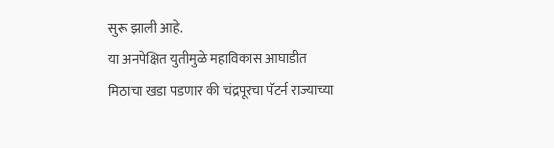सुरू झाली आहे.
या अनपेक्षित युतीमुळे महाविकास आघाडीत मिठाचा खडा पडणार की चंद्रपूरचा पॅटर्न राज्याच्या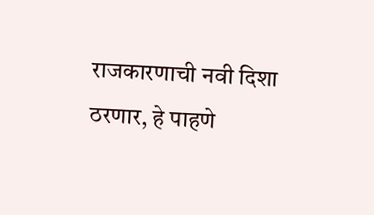राजकारणाची नवी दिशा ठरणार, हे पाहणे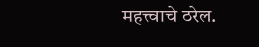महत्त्वाचे ठरेल.